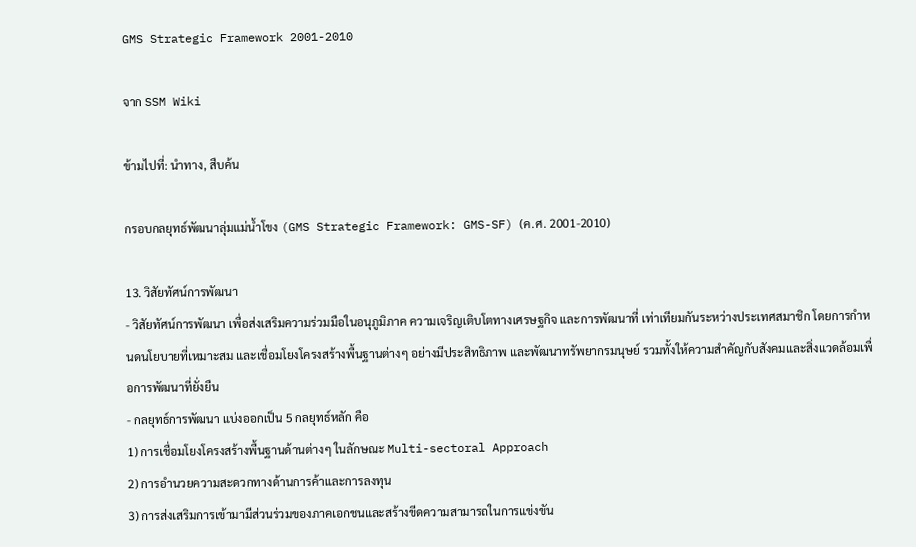GMS Strategic Framework 2001-2010

จาก SSM Wiki

ข้ามไปที่: นำทาง, สืบค้น

กรอบกลยุทธ์พัฒนาลุ่มแม่น้ำโขง (GMS Strategic Framework: GMS-SF) (ค.ศ. 2001-2010)

13. วิสัยทัศน์การพัฒนา
- วิสัยทัศน์การพัฒนา เพื่อส่งเสริมความร่วมมือในอนุภูมิภาค ความเจริญเติบโตทางเศรษฐกิจ และการพัฒนาที่ เท่าเทียมกันระหว่างประเทศสมาชิก โดยการกำหนดนโยบายที่เหมาะสม และเชื่อมโยงโครงสร้างพื้นฐานต่างๆ อย่างมีประสิทธิภาพ และพัฒนาทรัพยากรมนุษย์ รวมทั้งให้ความสำคัญกับสังคมและสิ่งแวดล้อมเพื่อการพัฒนาที่ยั่งยืน
- กลยุทธ์การพัฒนา แบ่งออกเป็น 5 กลยุทธ์หลัก คือ
1) การเชื่อมโยงโครงสร้างพื้นฐานด้านต่างๆ ในลักษณะ Multi-sectoral Approach
2) การอำนวยความสะดวกทางด้านการค้าและการลงทุน
3) การส่งเสริมการเข้ามามีส่วนร่วมของภาคเอกชนและสร้างขีดความสามารถในการแข่งขัน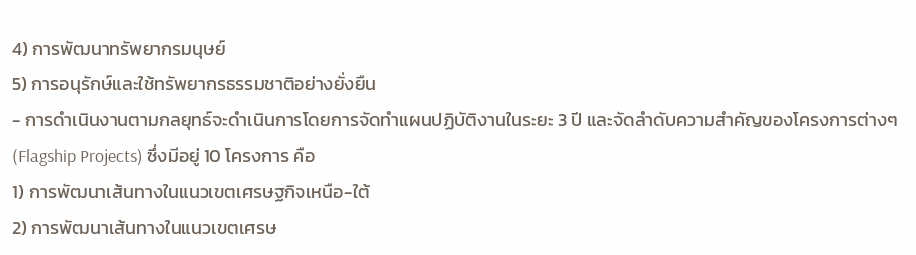4) การพัฒนาทรัพยากรมนุษย์
5) การอนุรักษ์และใช้ทรัพยากรธรรมชาติอย่างยั่งยืน
- การดำเนินงานตามกลยุทธ์จะดำเนินการโดยการจัดทำแผนปฏิบัติงานในระยะ 3 ปี และจัดลำดับความสำคัญของโครงการต่างๆ (Flagship Projects) ซึ่งมีอยู่ 10 โครงการ คือ
1) การพัฒนาเส้นทางในแนวเขตเศรษฐกิจเหนือ-ใต้
2) การพัฒนาเส้นทางในแนวเขตเศรษ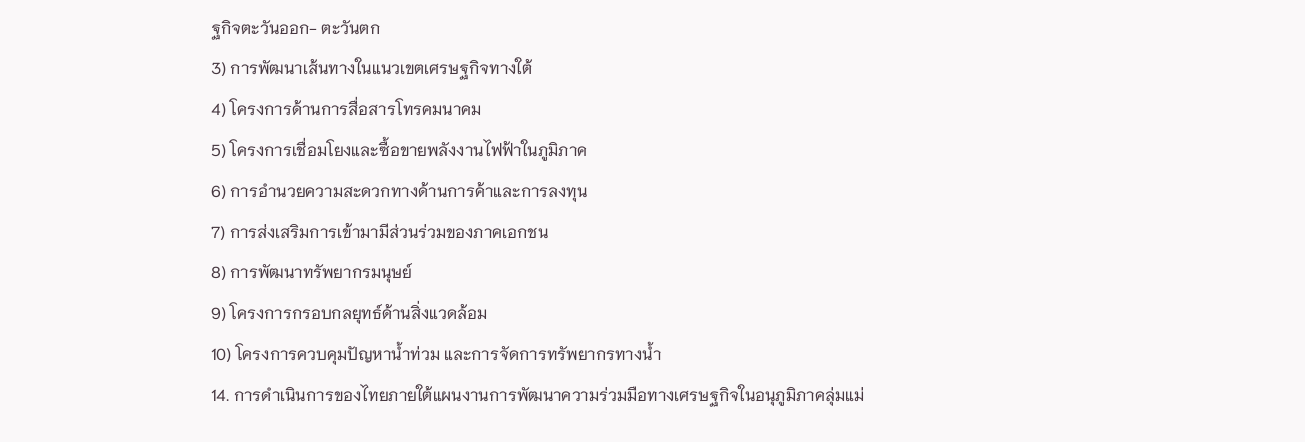ฐกิจตะวันออก- ตะวันตก
3) การพัฒนาเส้นทางในแนวเขตเศรษฐกิจทางใต้
4) โครงการด้านการสื่อสารโทรคมนาคม
5) โครงการเชื่อมโยงและซื้อขายพลังงานไฟฟ้าในภูมิภาค
6) การอำนวยความสะดวกทางด้านการค้าและการลงทุน
7) การส่งเสริมการเข้ามามีส่วนร่วมของภาคเอกชน
8) การพัฒนาทรัพยากรมนุษย์
9) โครงการกรอบกลยุทธ์ด้านสิ่งแวดล้อม
10) โครงการควบคุมปัญหาน้ำท่วม และการจัดการทรัพยากรทางน้ำ
14. การดำเนินการของไทยภายใต้แผนงานการพัฒนาความร่วมมือทางเศรษฐกิจในอนุภูมิภาคลุ่มแม่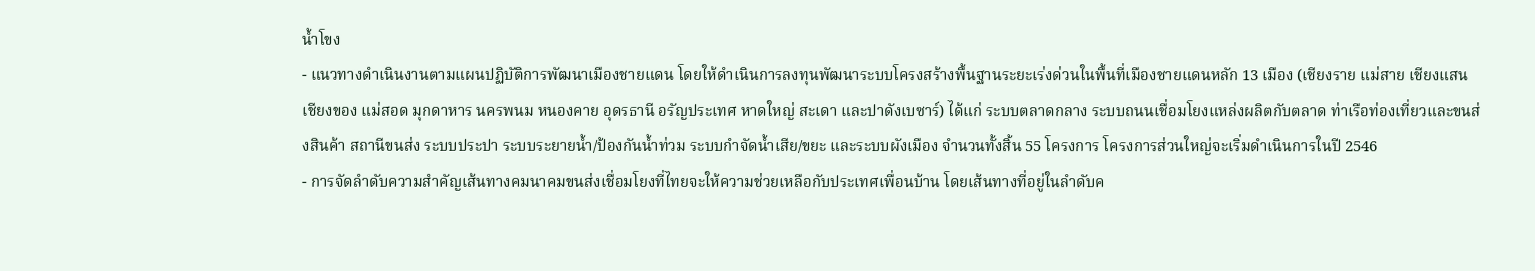น้ำโขง
- แนวทางดำเนินงานตามแผนปฏิบัติการพัฒนาเมืองชายแดน โดยให้ดำเนินการลงทุนพัฒนาระบบโครงสร้างพื้นฐานระยะเร่งด่วนในพื้นที่เมืองชายแดนหลัก 13 เมือง (เชียงราย แม่สาย เชียงแสน เชียงของ แม่สอด มุกดาหาร นครพนม หนองคาย อุดรธานี อรัญประเทศ หาดใหญ่ สะเดา และปาดังเบซาร์) ได้แก่ ระบบตลาดกลาง ระบบถนนเชื่อมโยงแหล่งผลิตกับตลาด ท่าเรือท่องเที่ยวและขนส่งสินค้า สถานีขนส่ง ระบบประปา ระบบระยายน้ำ/ป้องกันน้ำท่วม ระบบกำจัดน้ำเสีย/ขยะ และระบบผังเมือง จำนวนทั้งสิ้น 55 โครงการ โครงการส่วนใหญ่จะเริ่มดำเนินการในปี 2546
- การจัดลำดับความสำคัญเส้นทางคมนาคมขนส่งเชื่อมโยงที่ไทยจะให้ความช่วยเหลือกับประเทศเพื่อนบ้าน โดยเส้นทางที่อยู่ในลำดับค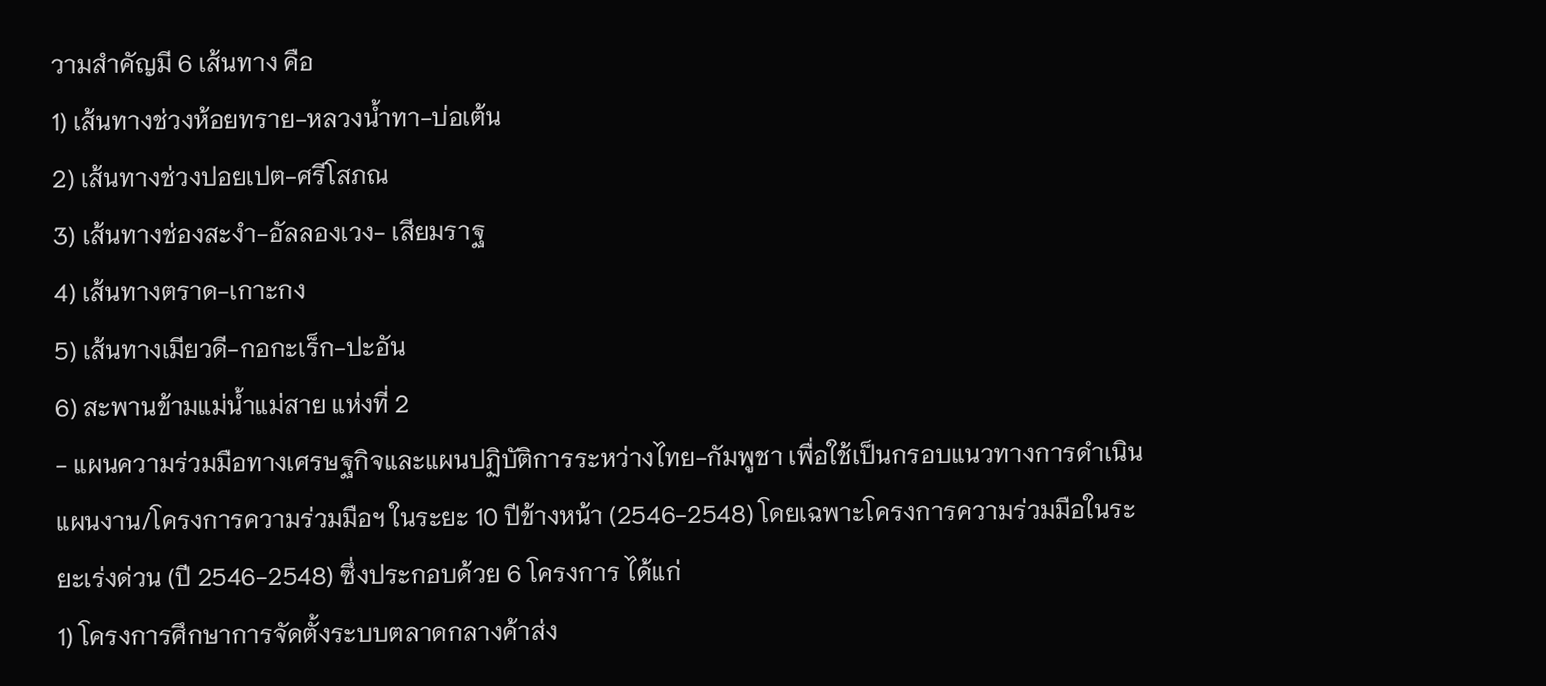วามสำคัญมี 6 เส้นทาง คือ
1) เส้นทางช่วงห้อยทราย-หลวงน้ำทา-บ่อเต้น
2) เส้นทางช่วงปอยเปต-ศรีโสภณ
3) เส้นทางช่องสะงำ-อัลลองเวง- เสียมราฐ
4) เส้นทางตราด-เกาะกง
5) เส้นทางเมียวดี-กอกะเร็ก-ปะอัน
6) สะพานข้ามแม่น้ำแม่สาย แห่งที่ 2
- แผนความร่วมมือทางเศรษฐกิจและแผนปฏิบัติการระหว่างไทย-กัมพูชา เพื่อใช้เป็นกรอบแนวทางการดำเนินแผนงาน/โครงการความร่วมมือฯ ในระยะ 10 ปีข้างหน้า (2546-2548) โดยเฉพาะโครงการความร่วมมือในระยะเร่งด่วน (ปี 2546-2548) ซึ่งประกอบด้วย 6 โครงการ ได้แก่
1) โครงการศึกษาการจัดตั้งระบบตลาดกลางค้าส่ง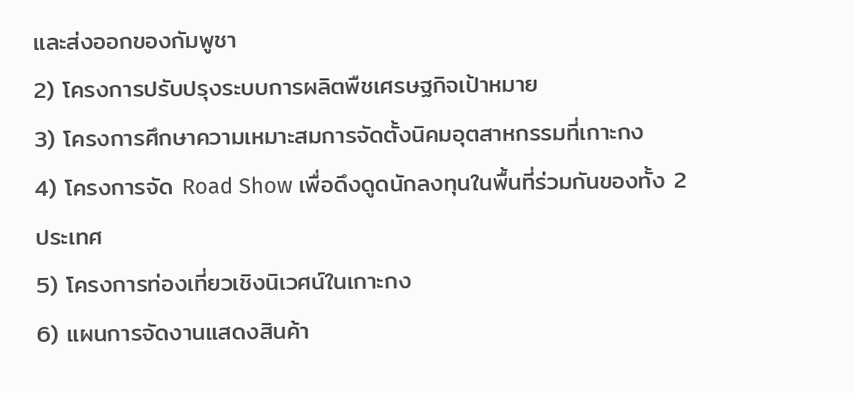และส่งออกของกัมพูชา
2) โครงการปรับปรุงระบบการผลิตพืชเศรษฐกิจเป้าหมาย
3) โครงการศึกษาความเหมาะสมการจัดตั้งนิคมอุตสาหกรรมที่เกาะกง
4) โครงการจัด Road Show เพื่อดึงดูดนักลงทุนในพื้นที่ร่วมกันของทั้ง 2 ประเทศ
5) โครงการท่องเที่ยวเชิงนิเวศน์ในเกาะกง
6) แผนการจัดงานแสดงสินค้า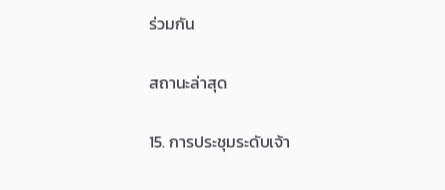ร่วมกัน

สถานะล่าสุด

15. การประชุมระดับเจ้า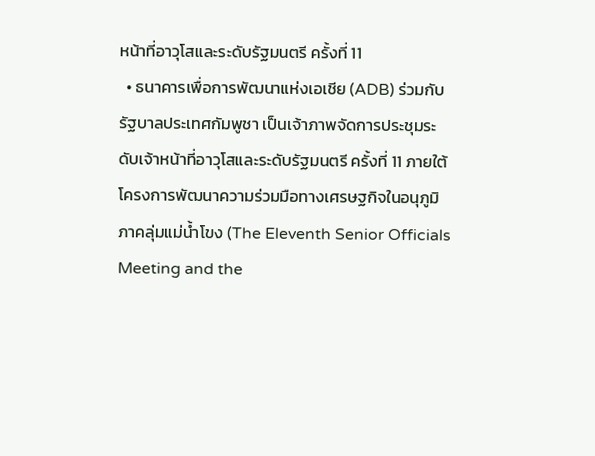หน้าที่อาวุโสและระดับรัฐมนตรี ครั้งที่ 11
  • ธนาคารเพื่อการพัฒนาแห่งเอเชีย (ADB) ร่วมกับรัฐบาลประเทศกัมพูชา เป็นเจ้าภาพจัดการประชุมระดับเจ้าหน้าที่อาวุโสและระดับรัฐมนตรี ครั้งที่ 11 ภายใต้โครงการพัฒนาความร่วมมือทางเศรษฐกิจในอนุภูมิภาคลุ่มแม่น้ำโขง (The Eleventh Senior Officials Meeting and the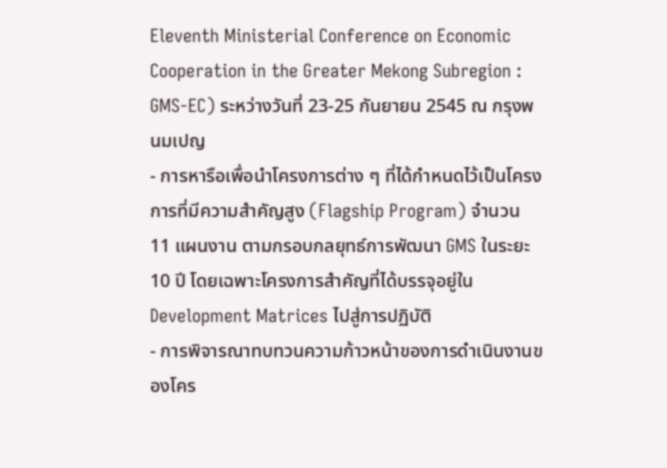Eleventh Ministerial Conference on Economic Cooperation in the Greater Mekong Subregion : GMS-EC) ระหว่างวันที่ 23-25 กันยายน 2545 ณ กรุงพนมเปญ
- การหารือเพื่อนำโครงการต่าง ๆ ที่ได้กำหนดไว้เป็นโครงการที่มีความสำคัญสูง (Flagship Program) จำนวน 11 แผนงาน ตามกรอบกลยุทธ์การพัฒนา GMS ในระยะ 10 ปี โดยเฉพาะโครงการสำคัญที่ได้บรรจุอยู่ใน Development Matrices ไปสู่การปฏิบัติ
- การพิจารณาทบทวนความก้าวหน้าของการดำเนินงานของโคร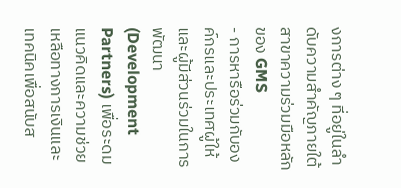งการต่าง ๆ ที่อยู่ในลำดับความสำคัญภายใต้สาขาความร่วมมือหลักของ GMS
- การหารือร่วมกับองค์กรและประเทศผู้ให้และผู้มีส่วนร่วมในการพัฒนา (Development Partners) เพื่อระดมแนวคิดและความช่วยเหลือทางการเงินและเทคนิคเพื่อสนับส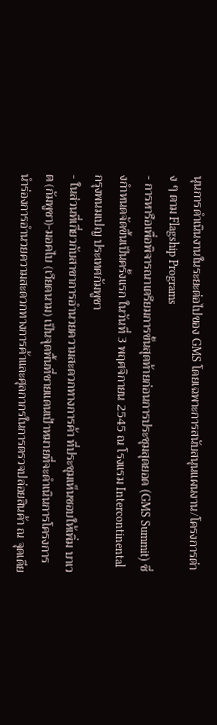นุนการดำเนินงานในระยะต่อไปของ GMS โดยเฉพาะการสนับสนุนแผนงาน/โครงการต่าง ๆ ตาม Flagship Programs
- การหารือเพื่อพิจารณาเตรียมการขั้นสุดท้ายก่อนการประชุมสุดยอด (GMS Summit) ซึ่งกำหนดจัดขึ้นเป็นครั้งแรก ในวันที่ 3 พฤศจิกายน 2545 ณ โรงแรม Intercontinental กรุงพนมเปญ ประเทศกัมพูชา
- ในส่วนที่เกี่ยวกับสาขาการอำนวยความสะดวกทางการค้า ที่ประชุมเห็นชอบให้เพิ่ม บาเวต (กัมพูชา)-มอคไบ (เวียดนาม) เป็นจุดพื้นที่ชายแดนเป้าหมายที่จะดำเนินการโครงการนำร่องการอำนวยความสะดวกทางการค้าและศุลกากรในการตรวจปล่อยสินค้า ณ จุดเดีย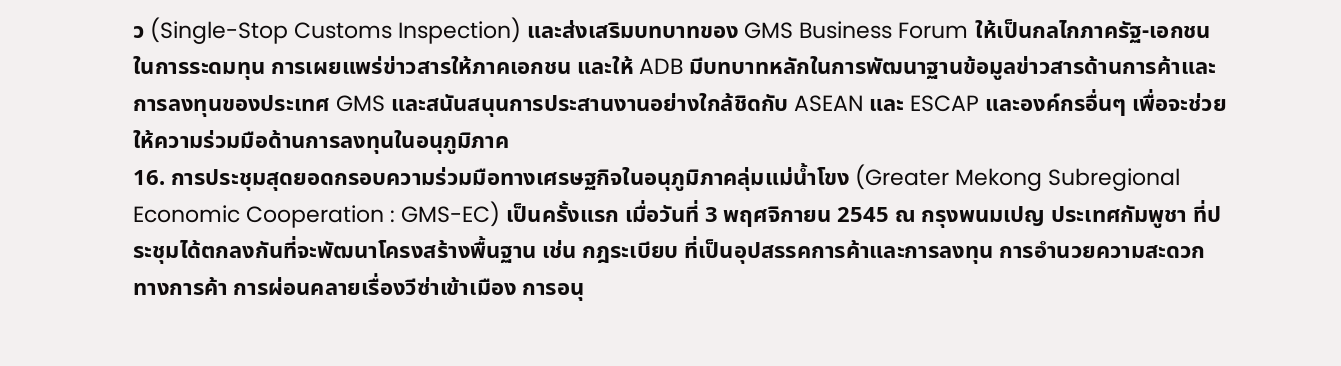ว (Single-Stop Customs Inspection) และส่งเสริมบทบาทของ GMS Business Forum ให้เป็นกลไกภาครัฐ-เอกชนในการระดมทุน การเผยแพร่ข่าวสารให้ภาคเอกชน และให้ ADB มีบทบาทหลักในการพัฒนาฐานข้อมูลข่าวสารด้านการค้าและการลงทุนของประเทศ GMS และสนันสนุนการประสานงานอย่างใกล้ชิดกับ ASEAN และ ESCAP และองค์กรอื่นๆ เพื่อจะช่วยให้ความร่วมมือด้านการลงทุนในอนุภูมิภาค
16. การประชุมสุดยอดกรอบความร่วมมือทางเศรษฐกิจในอนุภูมิภาคลุ่มแม่น้ำโขง (Greater Mekong Subregional Economic Cooperation : GMS-EC) เป็นครั้งแรก เมื่อวันที่ 3 พฤศจิกายน 2545 ณ กรุงพนมเปญ ประเทศกัมพูชา ที่ประชุมได้ตกลงกันที่จะพัฒนาโครงสร้างพื้นฐาน เช่น กฎระเบียบ ที่เป็นอุปสรรคการค้าและการลงทุน การอำนวยความสะดวกทางการค้า การผ่อนคลายเรื่องวีซ่าเข้าเมือง การอนุ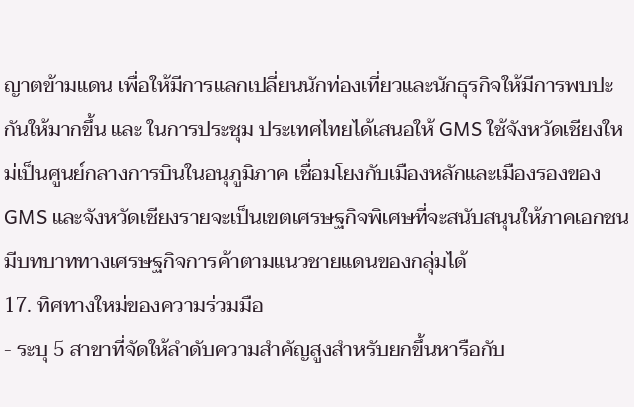ญาตข้ามแดน เพื่อให้มีการแลกเปลี่ยนนักท่องเที่ยวและนักธุรกิจให้มีการพบปะกันให้มากขึ้น และ ในการประชุม ประเทศไทยได้เสนอให้ GMS ใช้จังหวัดเชียงใหม่เป็นศูนย์กลางการบินในอนุภูมิภาค เชื่อมโยงกับเมืองหลักและเมืองรองของ GMS และจังหวัดเชียงรายจะเป็นเขตเศรษฐกิจพิเศษที่จะสนับสนุนให้ภาคเอกชนมีบทบาททางเศรษฐกิจการค้าตามแนวชายแดนของกลุ่มได้
17. ทิศทางใหม่ของความร่วมมือ
- ระบุ 5 สาขาที่จัดให้ลำดับความสำคัญสูงสำหรับยกขึ้นหารือกับ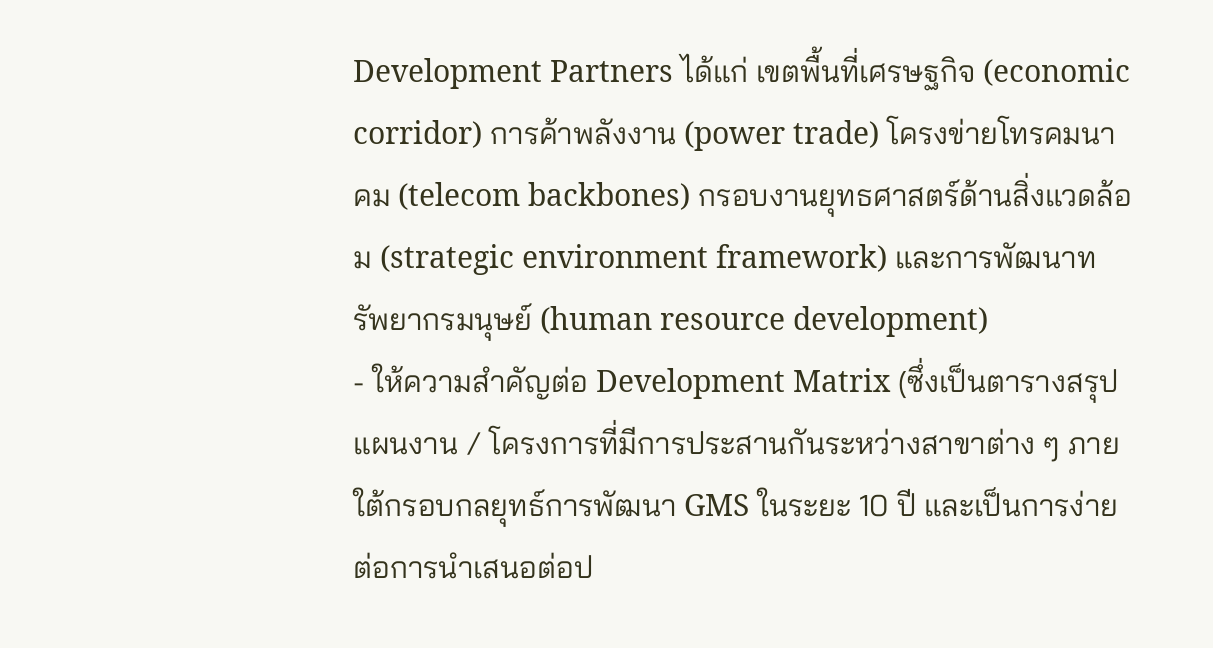Development Partners ได้แก่ เขตพื้นที่เศรษฐกิจ (economic corridor) การค้าพลังงาน (power trade) โครงข่ายโทรคมนาคม (telecom backbones) กรอบงานยุทธศาสตร์ด้านสิ่งแวดล้อม (strategic environment framework) และการพัฒนาทรัพยากรมนุษย์ (human resource development)
- ให้ความสำคัญต่อ Development Matrix (ซึ่งเป็นตารางสรุปแผนงาน / โครงการที่มีการประสานกันระหว่างสาขาต่าง ๆ ภายใต้กรอบกลยุทธ์การพัฒนา GMS ในระยะ 10 ปี และเป็นการง่ายต่อการนำเสนอต่อป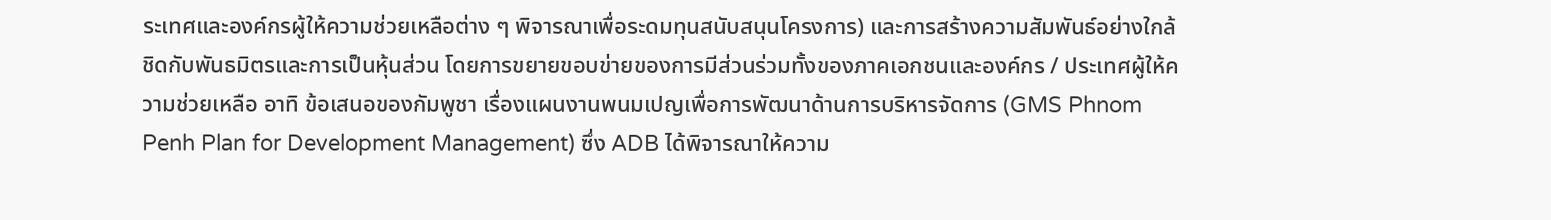ระเทศและองค์กรผู้ให้ความช่วยเหลือต่าง ๆ พิจารณาเพื่อระดมทุนสนับสนุนโครงการ) และการสร้างความสัมพันธ์อย่างใกล้ชิดกับพันธมิตรและการเป็นหุ้นส่วน โดยการขยายขอบข่ายของการมีส่วนร่วมทั้งของภาคเอกชนและองค์กร / ประเทศผู้ให้ความช่วยเหลือ อาทิ ข้อเสนอของกัมพูชา เรื่องแผนงานพนมเปญเพื่อการพัฒนาด้านการบริหารจัดการ (GMS Phnom Penh Plan for Development Management) ซึ่ง ADB ได้พิจารณาให้ความ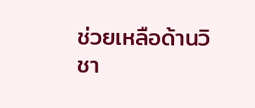ช่วยเหลือด้านวิชา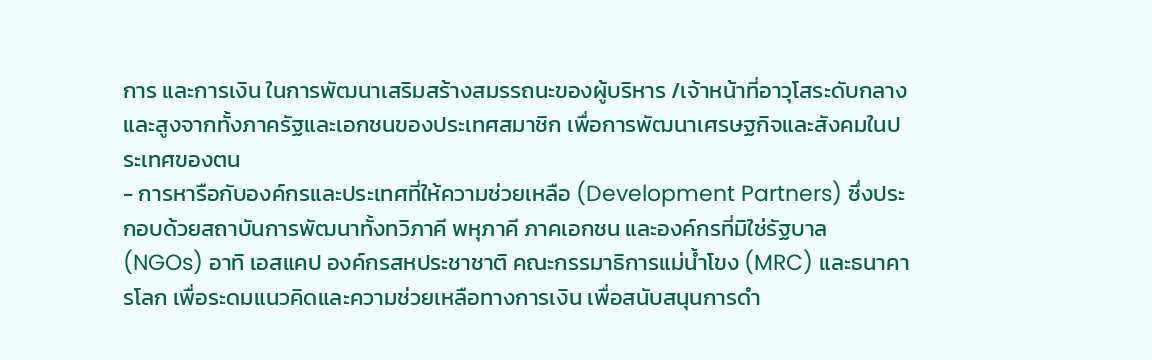การ และการเงิน ในการพัฒนาเสริมสร้างสมรรถนะของผู้บริหาร /เจ้าหน้าที่อาวุโสระดับกลางและสูงจากทั้งภาครัฐและเอกชนของประเทศสมาชิก เพื่อการพัฒนาเศรษฐกิจและสังคมในประเทศของตน
- การหารือกับองค์กรและประเทศที่ให้ความช่วยเหลือ (Development Partners) ซึ่งประกอบด้วยสถาบันการพัฒนาทั้งทวิภาคี พหุภาคี ภาคเอกชน และองค์กรที่มิใช่รัฐบาล (NGOs) อาทิ เอสแคป องค์กรสหประชาชาติ คณะกรรมาธิการแม่น้ำโขง (MRC) และธนาคารโลก เพื่อระดมแนวคิดและความช่วยเหลือทางการเงิน เพื่อสนับสนุนการดำ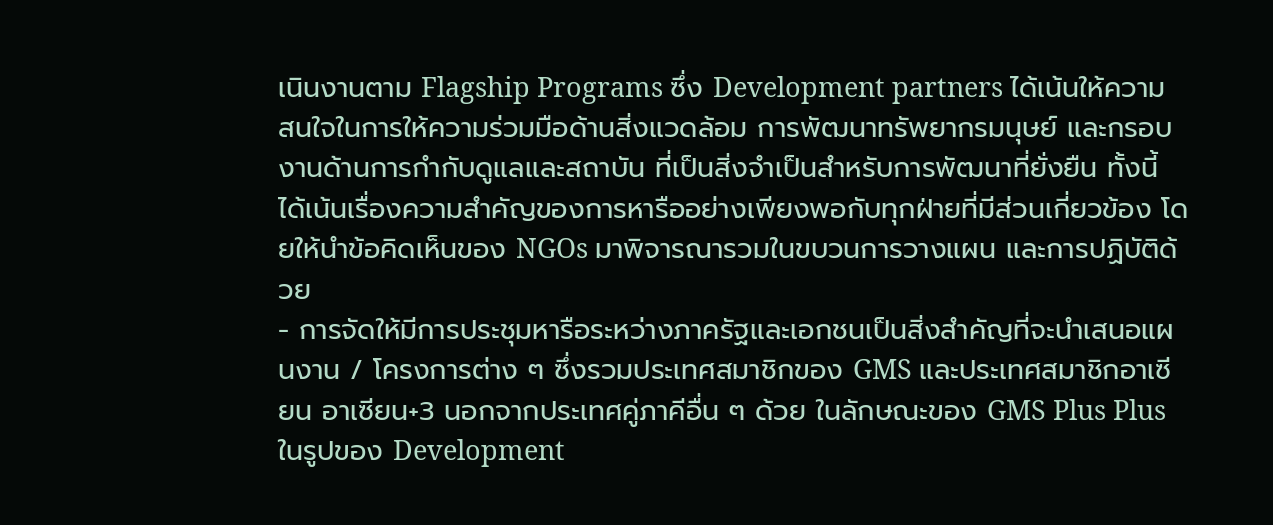เนินงานตาม Flagship Programs ซึ่ง Development partners ได้เน้นให้ความสนใจในการให้ความร่วมมือด้านสิ่งแวดล้อม การพัฒนาทรัพยากรมนุษย์ และกรอบงานด้านการกำกับดูแลและสถาบัน ที่เป็นสิ่งจำเป็นสำหรับการพัฒนาที่ยั่งยืน ทั้งนี้ ได้เน้นเรื่องความสำคัญของการหารืออย่างเพียงพอกับทุกฝ่ายที่มีส่วนเกี่ยวข้อง โดยให้นำข้อคิดเห็นของ NGOs มาพิจารณารวมในขบวนการวางแผน และการปฏิบัติด้วย
- การจัดให้มีการประชุมหารือระหว่างภาครัฐและเอกชนเป็นสิ่งสำคัญที่จะนำเสนอแผนงาน / โครงการต่าง ๆ ซึ่งรวมประเทศสมาชิกของ GMS และประเทศสมาชิกอาเซียน อาเซียน+3 นอกจากประเทศคู่ภาคีอื่น ๆ ด้วย ในลักษณะของ GMS Plus Plus ในรูปของ Development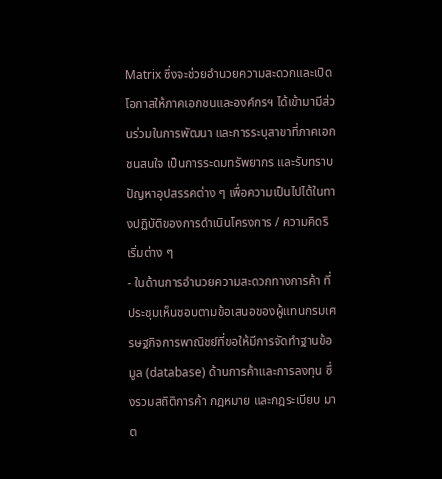Matrix ซึ่งจะช่วยอำนวยความสะดวกและเปิดโอกาสให้ภาคเอกชนและองค์กรฯ ได้เข้ามามีส่วนร่วมในการพัฒนา และการระบุสาขาที่ภาคเอกชนสนใจ เป็นการระดมทรัพยากร และรับทราบปัญหาอุปสรรคต่าง ๆ เพื่อความเป็นไปได้ในทางปฏิบัติของการดำเนินโครงการ / ความคิดริเริ่มต่าง ๆ
- ในด้านการอำนวยความสะดวกทางการค้า ที่ประชุมเห็นชอบตามข้อเสนอของผู้แทนกรมเศรษฐกิจการพาณิชย์ที่ขอให้มีการจัดทำฐานข้อมูล (database) ด้านการค้าและการลงทุน ซึ่งรวมสถิติการค้า กฎหมาย และกฎระเบียบ มาต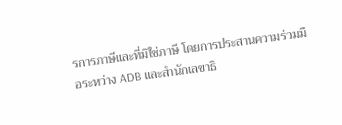รการภาษีและที่มิใช่ภาษี โดยการประสานความร่วมมือระหว่าง ADB และสำนักเลขาธิ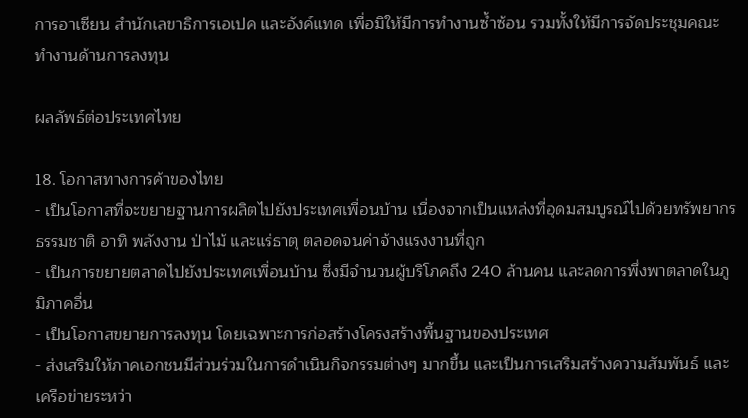การอาเซียน สำนักเลขาธิการเอเปค และอังค์แทด เพื่อมิให้มีการทำงานซ้ำซ้อน รวมทั้งให้มีการจัดประชุมคณะทำงานด้านการลงทุน

ผลลัพธ์ต่อประเทศไทย

18. โอกาสทางการค้าของไทย
- เป็นโอกาสที่จะขยายฐานการผลิตไปยังประเทศเพื่อนบ้าน เนื่องจากเป็นแหล่งที่อุดมสมบูรณ์ไปด้วยทรัพยากรธรรมชาติ อาทิ พลังงาน ป่าไม้ และแร่ธาตุ ตลอดจนค่าจ้างแรงงานที่ถูก
- เป็นการขยายตลาดไปยังประเทศเพื่อนบ้าน ซึ่งมีจำนวนผู้บริโภคถึง 240 ล้านคน และลดการพึ่งพาตลาดในภูมิภาคอื่น
- เป็นโอกาสขยายการลงทุน โดยเฉพาะการก่อสร้างโครงสร้างพื้นฐานของประเทศ
- ส่งเสริมให้ภาคเอกชนมีส่วนร่วมในการดำเนินกิจกรรมต่างๆ มากขึ้น และเป็นการเสริมสร้างความสัมพันธ์ และเครือข่ายระหว่า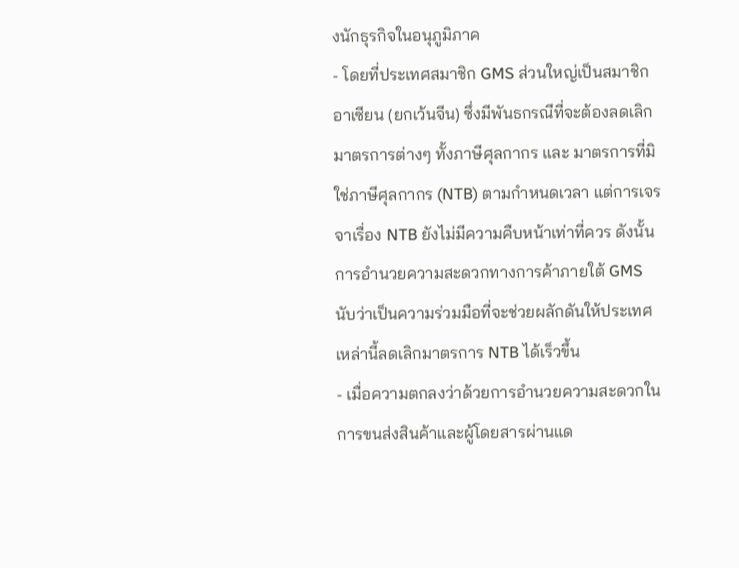งนักธุรกิจในอนุภูมิภาค
- โดยที่ประเทศสมาชิก GMS ส่วนใหญ่เป็นสมาชิกอาเซียน (ยกเว้นจีน) ซึ่งมีพันธกรณีที่จะต้องลดเลิกมาตรการต่างๆ ทั้งภาษีศุลกากร และ มาตรการที่มิใช่ภาษีศุลกากร (NTB) ตามกำหนดเวลา แต่การเจรจาเรื่อง NTB ยังไม่มีความคืบหน้าเท่าที่ควร ดังนั้น การอำนวยความสะดวกทางการค้าภายใต้ GMS นับว่าเป็นความร่วมมือที่จะช่วยผลักดันให้ประเทศเหล่านี้ลดเลิกมาตรการ NTB ได้เร็วขึ้น
- เมื่อความตกลงว่าด้วยการอำนวยความสะดวกในการขนส่งสินค้าและผู้โดยสารผ่านแด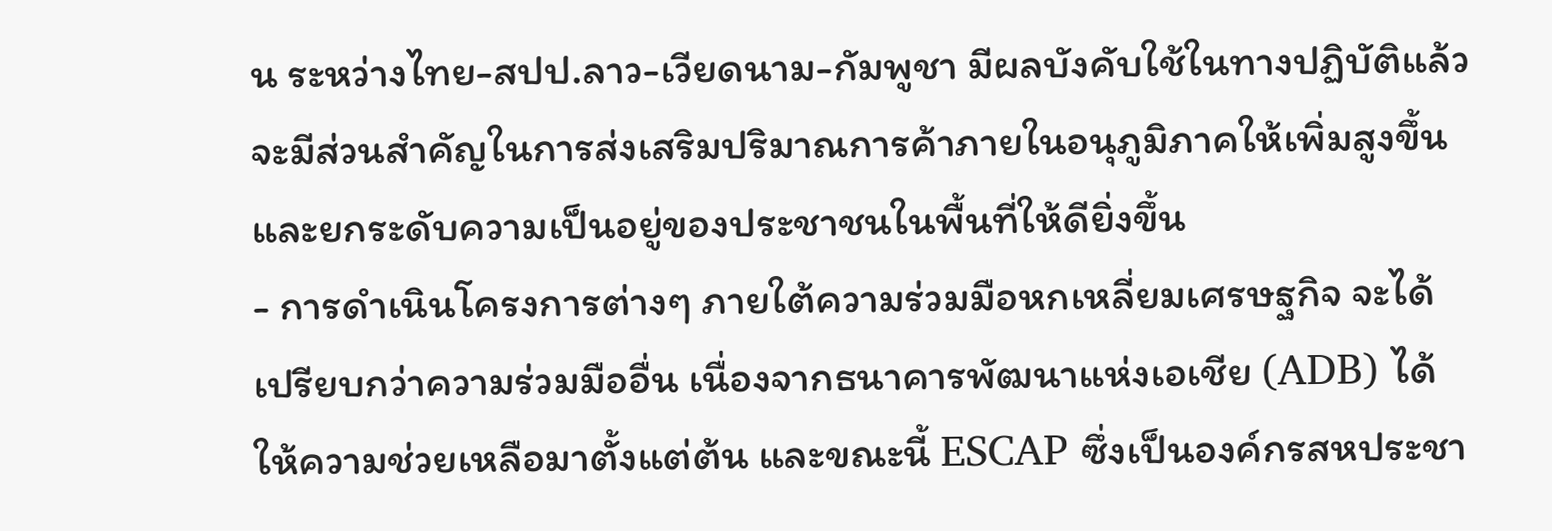น ระหว่างไทย-สปป.ลาว-เวียดนาม-กัมพูชา มีผลบังคับใช้ในทางปฏิบัติแล้ว จะมีส่วนสำคัญในการส่งเสริมปริมาณการค้าภายในอนุภูมิภาคให้เพิ่มสูงขึ้น และยกระดับความเป็นอยู่ของประชาชนในพื้นที่ให้ดียิ่งขึ้น
- การดำเนินโครงการต่างๆ ภายใต้ความร่วมมือหกเหลี่ยมเศรษฐกิจ จะได้เปรียบกว่าความร่วมมืออื่น เนื่องจากธนาคารพัฒนาแห่งเอเชีย (ADB) ได้ให้ความช่วยเหลือมาตั้งแต่ต้น และขณะนี้ ESCAP ซึ่งเป็นองค์กรสหประชา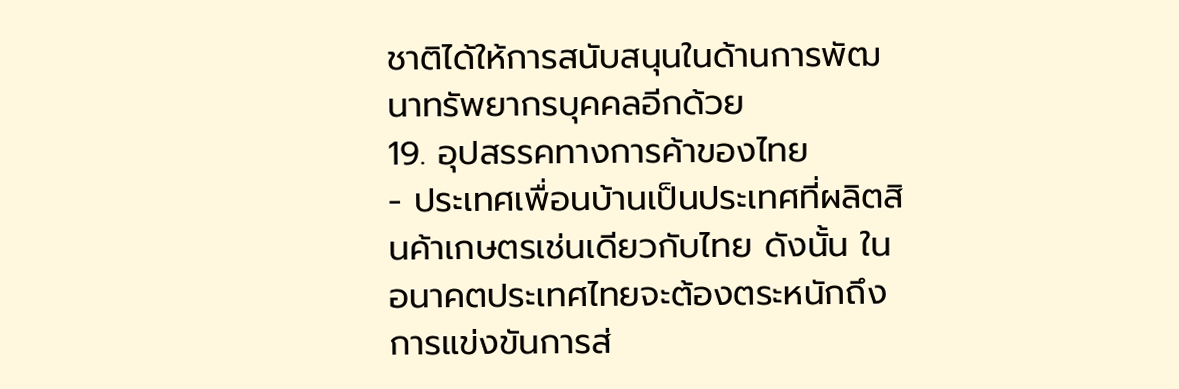ชาติได้ให้การสนับสนุนในด้านการพัฒนาทรัพยากรบุคคลอีกด้วย
19. อุปสรรคทางการค้าของไทย
- ประเทศเพื่อนบ้านเป็นประเทศที่ผลิตสินค้าเกษตรเช่นเดียวกับไทย ดังนั้น ในอนาคตประเทศไทยจะต้องตระหนักถึงการแข่งขันการส่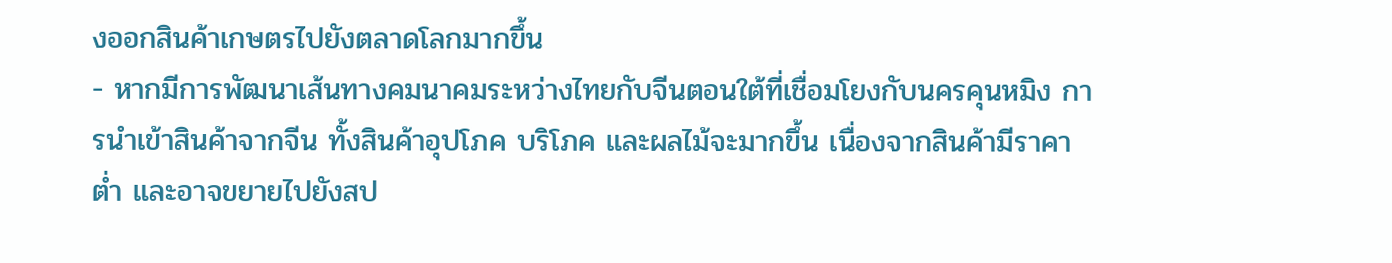งออกสินค้าเกษตรไปยังตลาดโลกมากขึ้น
- หากมีการพัฒนาเส้นทางคมนาคมระหว่างไทยกับจีนตอนใต้ที่เชื่อมโยงกับนครคุนหมิง การนำเข้าสินค้าจากจีน ทั้งสินค้าอุปโภค บริโภค และผลไม้จะมากขึ้น เนื่องจากสินค้ามีราคาต่ำ และอาจขยายไปยังสป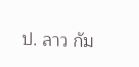ป. ลาว กัม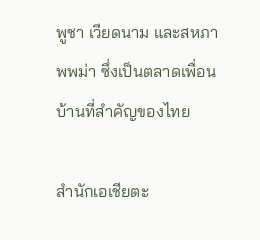พูชา เวียดนาม และสหภาพพม่า ซึ่งเป็นตลาดเพื่อนบ้านที่สำคัญของไทย

สำนักเอเชียตะ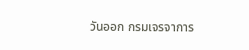วันออก กรมเจรจาการ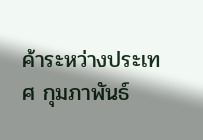ค้าระหว่างประเทศ กุมภาพันธ์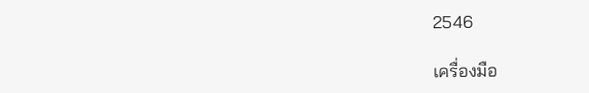2546

เครื่องมือ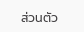ส่วนตัว